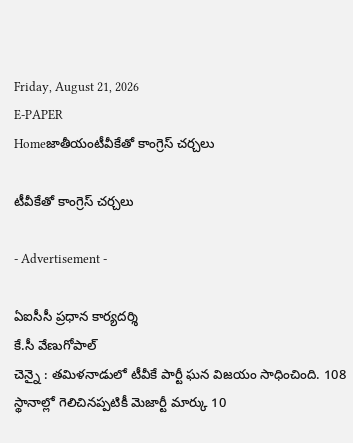Friday, August 21, 2026
E-PAPER
Homeజాతీయంటీవీకేతో కాంగ్రెస్ చర్చలు

టీవీకేతో కాంగ్రెస్ చర్చలు

- Advertisement -

ఏఐసీసీ ప్రధాన కార్యదర్శి
కే.సీ వేణుగోపాల్
చెన్నై : తమిళనాడులో టీవీకే పార్టీ ఘన విజయం సాధించింది. 108 స్థానాల్లో గెలిచినప్పటికీ మెజార్టీ మార్కు 10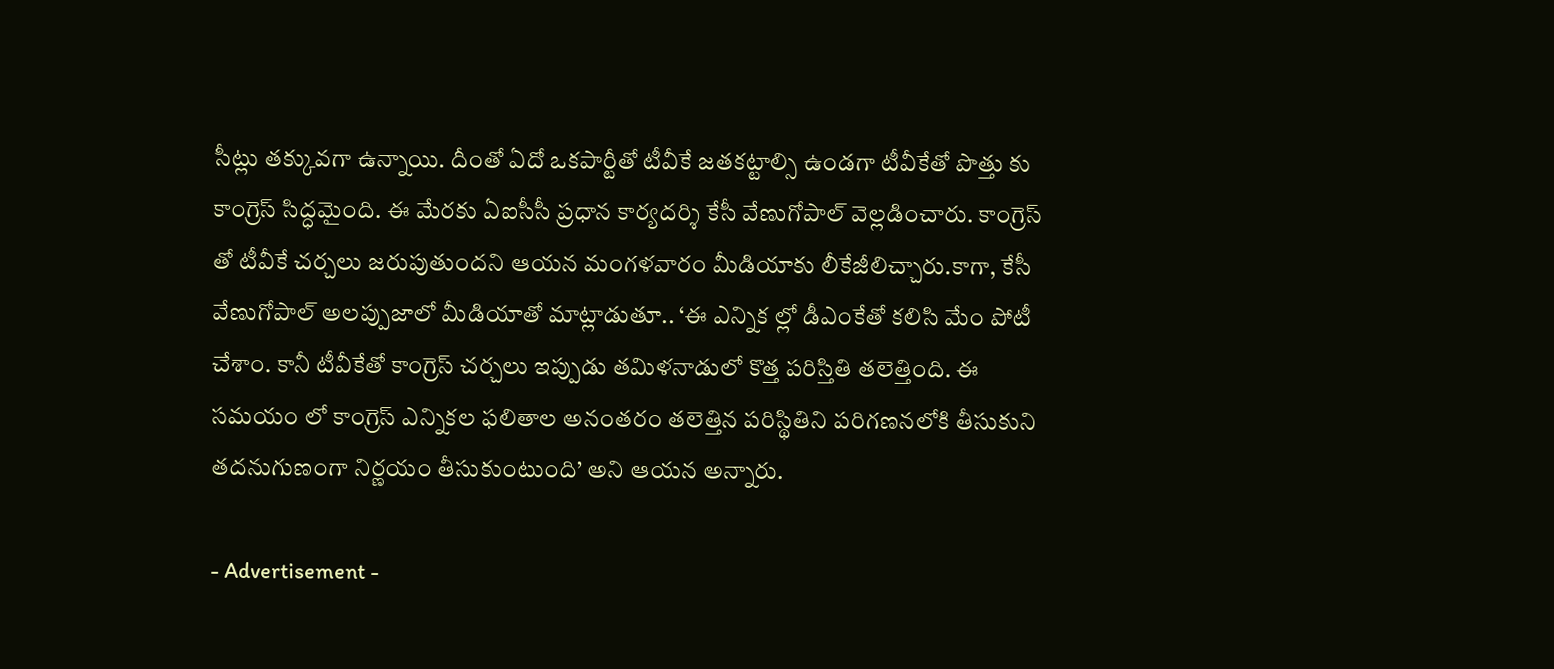సీట్లు తక్కువగా ఉన్నాయి. దీంతో ఏదో ఒకపార్టీతో టీవీకే జతకట్టాల్సి ఉండగా టీవీకేతో పొత్తు కు కాంగ్రెస్ సిద్ధమైంది. ఈ మేరకు ఏఐసీసీ ప్రధాన కార్యదర్శి కేసీ వేణుగోపాల్ వెల్లడించారు. కాంగ్రెస్ తో టీవీకే చర్చలు జరుపుతుందని ఆయన మంగళవారం మీడియాకు లీకేజీలిచ్చారు.కాగా, కేసీ వేణుగోపాల్ అలప్పుజాలో మీడియాతో మాట్లాడుతూ.. ‘ఈ ఎన్నిక ల్లో డీఎంకేతో కలిసి మేం పోటీ చేశాం. కానీ టీవీకేతో కాంగ్రెస్ చర్చలు ఇప్పుడు తమిళనాడులో కొత్త పరిస్తితి తలెత్తింది. ఈ సమయం లో కాంగ్రెస్ ఎన్నికల ఫలితాల అనంతరం తలెత్తిన పరిస్థితిని పరిగణనలోకి తీసుకుని తదనుగుణంగా నిర్ణయం తీసుకుంటుంది’ అని ఆయన అన్నారు.

- Advertisement -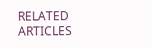RELATED ARTICLES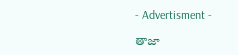- Advertisment -

తాజా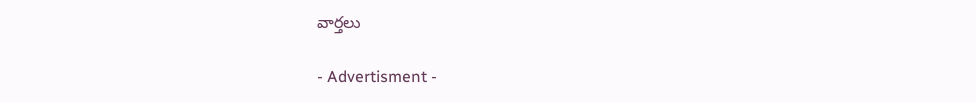వార్తలు

- Advertisment -